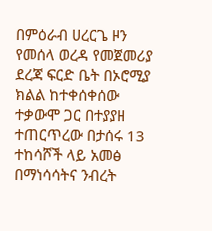በምዕራብ ሀረርጌ ዞን የመሰላ ወረዳ የመጀመሪያ ደረጃ ፍርድ ቤት በኦሮሚያ ክልል ከተቀሰቀሰው ተቃውሞ ጋር በተያያዘ ተጠርጥረው በታሰሩ 13 ተከሳሾች ላይ አመፅ በማነሳሳትና ንብረት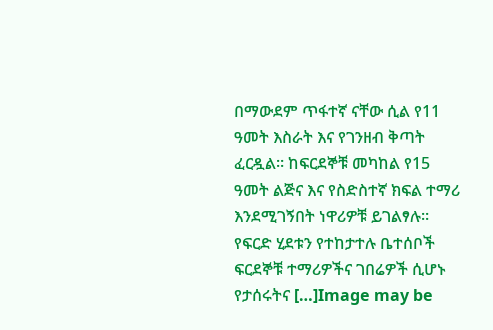በማውደም ጥፋተኛ ናቸው ሲል የ11 ዓመት እስራት እና የገንዘብ ቅጣት ፈርዷል። ከፍርደኞቹ መካከል የ15 ዓመት ልጅና እና የስድስተኛ ክፍል ተማሪ እንደሚገኝበት ነዋሪዎቹ ይገልፃሉ። የፍርድ ሂደቱን የተከታተሉ ቤተሰቦች ፍርደኞቹ ተማሪዎችና ገበሬዎች ሲሆኑ የታሰሩትና […]Image may be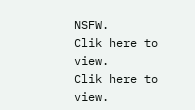NSFW.
Clik here to view.
Clik here to view.